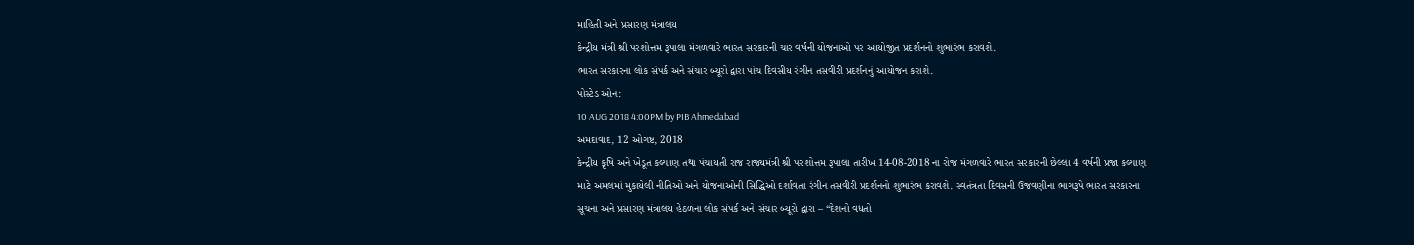માહિતી અને પ્રસારણ મંત્રાલય
કેન્દ્રીય મંત્રી શ્રી પરશોત્તમ રૂપાલા મંગળવારે ભારત સરકારની ચાર વર્ષની યોજનાઓ પર આયોજીત પ્રદર્શનનો શુભારંભ કરાવશે.
ભારત સરકારના લોક સંપર્ક અને સંચાર બ્યૂરો દ્વારા પાંચ દિવસીય રંગીન તસવીરી પ્રદર્શનનું આયોજન કરાશે.
પોસ્ટેડ ઓન:
10 AUG 2018 4:00PM by PIB Ahmedabad
અમદાવાદ, 12 ઓગષ્ટ, 2018
કેન્દ્રીય કૃષિ અને ખેડૂત કલ્યાણ તથા પંચાયતી રાજ રાજ્યમંત્રી શ્રી પરશોત્તમ રૂપાલા તારીખ 14-08-2018 ના રોજ મંગળવારે ભારત સરકારની છેલ્લા 4 વર્ષની પ્રજા કલ્યાણ માટે અમલમાં મુકાયેલી નીતિઓ અને યોજનાઓની સિદ્ધિઓ દર્શાવતા રંગીન તસવીરી પ્રદર્શનનો શુભારંભ કરાવશે. સ્વતંત્રતા દિવસની ઉજવણીના ભાગરૂપે ભારત સરકારના સૂચના અને પ્રસારણ મંત્રાલય હેઠળના લોક સંપર્ક અને સંચાર બ્યૂરો દ્વારા – “દેશનો વધતો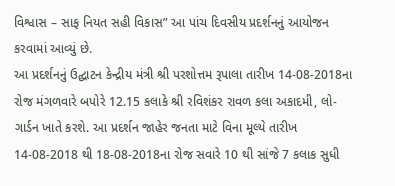વિશ્વાસ – સાફ નિયત સહી વિકાસ” આ પાંચ દિવસીય પ્રદર્શનનું આયોજન કરવામાં આવ્યું છે.
આ પ્રદર્શનનું ઉદ્ઘાટન કેન્દ્રીય મંત્રી શ્રી પરશોત્તમ રૂપાલા તારીખ 14-08-2018ના રોજ મંગળવારે બપોરે 12.15 કલાકે શ્રી રવિશંકર રાવળ કલા અકાદમી, લો-ગાર્ડન ખાતે કરશે. આ પ્રદર્શન જાહેર જનતા માટે વિના મૂલ્યે તારીખ 14-08-2018 થી 18-08-2018ના રોજ સવારે 10 થી સાંજે 7 કલાક સુધી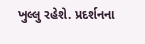ખુલ્લુ રહેશે. પ્રદર્શનના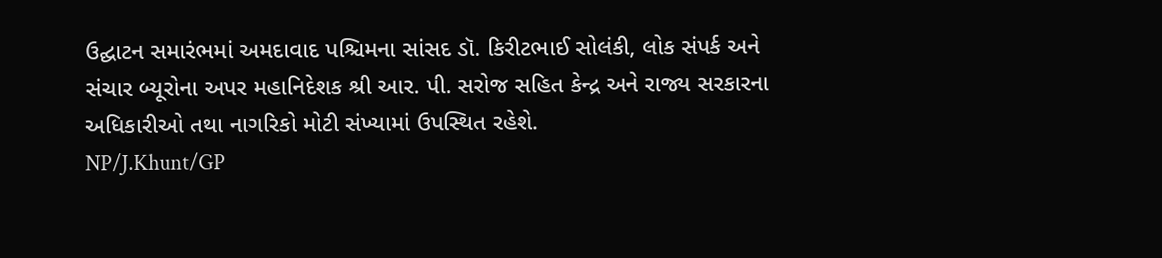ઉદ્ઘાટન સમારંભમાં અમદાવાદ પશ્ચિમના સાંસદ ડૉ. કિરીટભાઈ સોલંકી, લોક સંપર્ક અને સંચાર બ્યૂરોના અપર મહાનિદેશક શ્રી આર. પી. સરોજ સહિત કેન્દ્ર અને રાજ્ય સરકારના અધિકારીઓ તથા નાગરિકો મોટી સંખ્યામાં ઉપસ્થિત રહેશે.
NP/J.Khunt/GP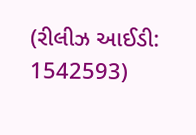(રીલીઝ આઈડી: 1542593)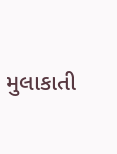મુલાકાતી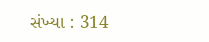સંખ્યા : 314